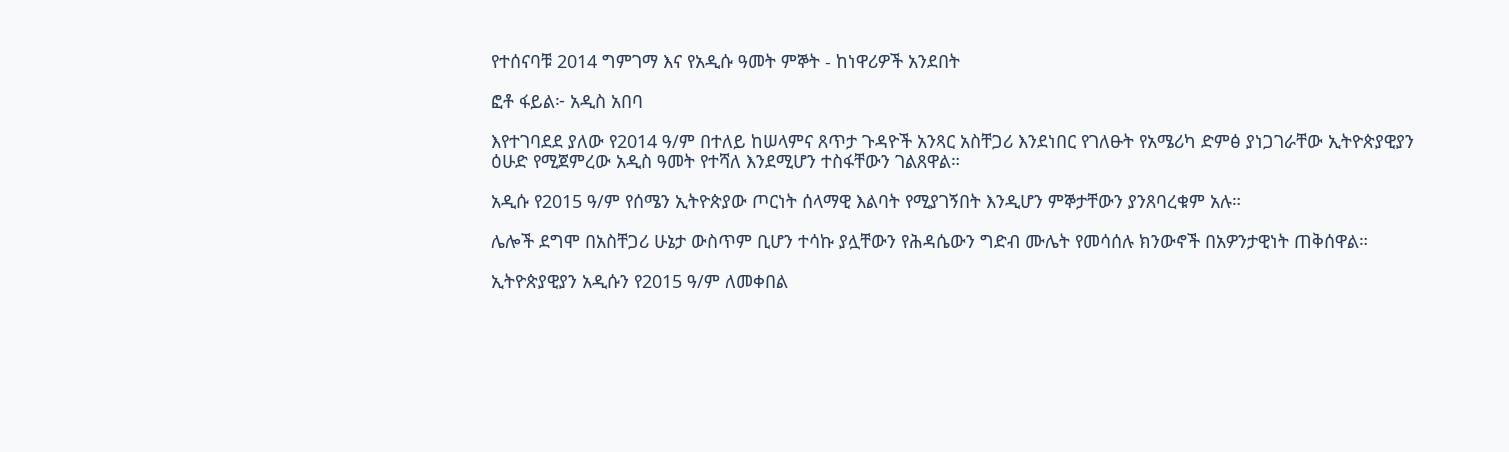የተሰናባቹ 2014 ግምገማ እና የአዲሱ ዓመት ምኞት - ከነዋሪዎች አንደበት

ፎቶ ፋይል፦ አዲስ አበባ

እየተገባደደ ያለው የ2014 ዓ/ም በተለይ ከሠላምና ጸጥታ ጉዳዮች አንጻር አስቸጋሪ እንደነበር የገለፁት የአሜሪካ ድምፅ ያነጋገራቸው ኢትዮጵያዊያን ዕሁድ የሚጀምረው አዲስ ዓመት የተሻለ እንደሚሆን ተስፋቸውን ገልጸዋል።

አዲሱ የ2015 ዓ/ም የሰሜን ኢትዮጵያው ጦርነት ሰላማዊ እልባት የሚያገኝበት እንዲሆን ምኞታቸውን ያንጸባረቁም አሉ።

ሌሎች ደግሞ በአስቸጋሪ ሁኔታ ውስጥም ቢሆን ተሳኩ ያሏቸውን የሕዳሴውን ግድብ ሙሌት የመሳሰሉ ክንውኖች በአዎንታዊነት ጠቅሰዋል።

ኢትዮጵያዊያን አዲሱን የ2015 ዓ/ም ለመቀበል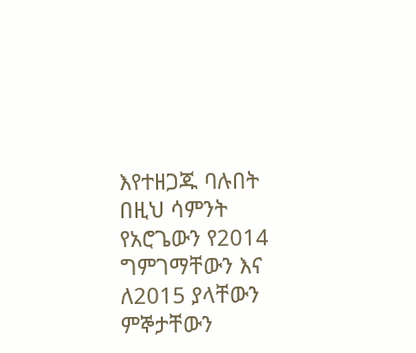እየተዘጋጁ ባሉበት በዚህ ሳምንት የአሮጌውን የ2014 ግምገማቸውን እና ለ2015 ያላቸውን ምኞታቸውን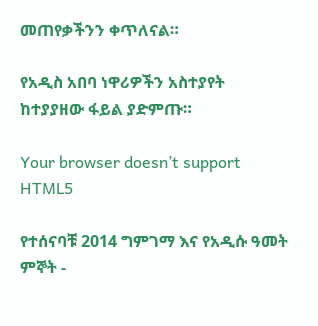መጠየቃችንን ቀጥለናል።

የአዲስ አበባ ነዋሪዎችን አስተያየት ከተያያዘው ፋይል ያድምጡ።

Your browser doesn’t support HTML5

የተሰናባቹ 2014 ግምገማ እና የአዲሱ ዓመት ምኞት -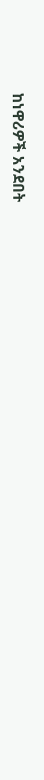ከነዋሪዎች አንደበት